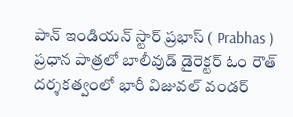పాన్ ఇండియన్ స్టార్ ప్రభాస్ ( Prabhas ) ప్రధాన పాత్రలో బాలీవుడ్ డైరెక్టర్ ఓం రౌత్ దర్శకత్వంలో భారీ విజువల్ వండర్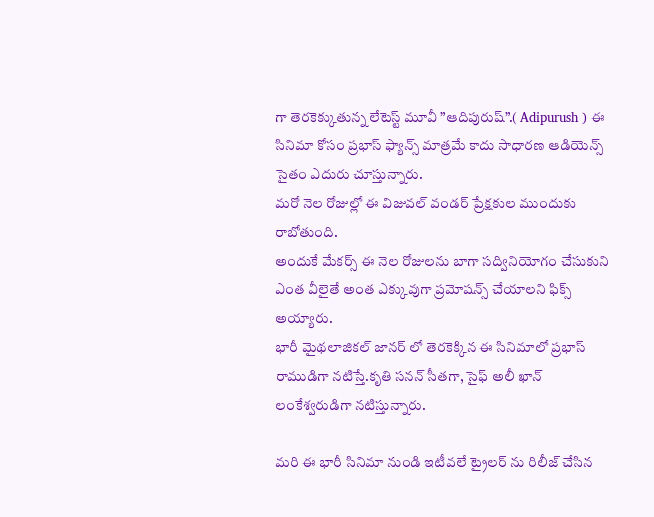గా తెరకెక్కుతున్న లేటెస్ట్ మూవీ ”ఆదిపురుష్”.( Adipurush ) ఈ సినిమా కోసం ప్రభాస్ ఫ్యాన్స్ మాత్రమే కాదు సాధారణ ఆడియెన్స్ సైతం ఎదురు చూస్తున్నారు.
మరో నెల రోజుల్లో ఈ విజువల్ వండర్ ప్రేక్షకుల ముందుకు రాబోతుంది.
అందుకే మేకర్స్ ఈ నెల రోజులను బాగా సద్వినియోగం చేసుకుని ఎంత వీలైతే అంత ఎక్కువుగా ప్రమోషన్స్ చేయాలని ఫిక్స్ అయ్యారు.
భారీ మైథలాజికల్ జానర్ లో తెరకెక్కిన ఈ సినిమాలో ప్రభాస్ రాముడిగా నటిస్తే.కృతి సనన్ సీతగా, సైఫ్ అలీ ఖాన్ లంకేశ్వరుడిగా నటిస్తున్నారు.

మరి ఈ భారీ సినిమా నుండి ఇటీవలే ట్రైలర్ ను రిలీజ్ చేసిన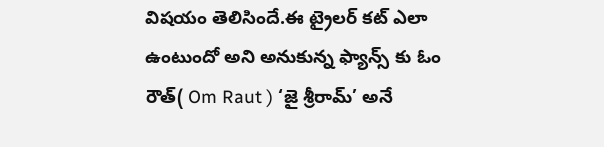విషయం తెలిసిందే.ఈ ట్రైలర్ కట్ ఎలా ఉంటుందో అని అనుకున్న ఫ్యాన్స్ కు ఓం రౌత్( Om Raut ) ‘జై శ్రీరామ్’ అనే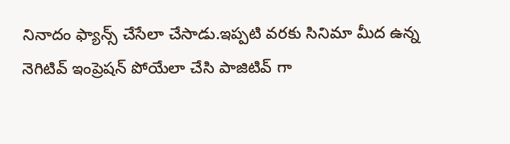నినాదం ఫ్యాన్స్ చేసేలా చేసాడు.ఇప్పటి వరకు సినిమా మీద ఉన్న నెగిటివ్ ఇంప్రెషన్ పోయేలా చేసి పాజిటివ్ గా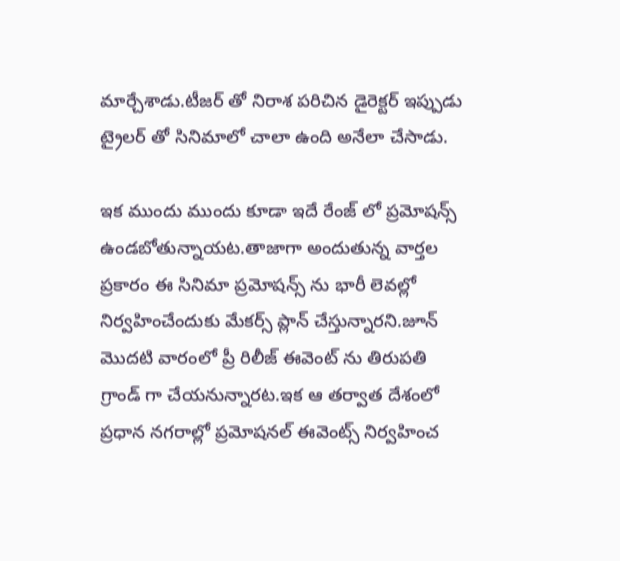మార్చేశాడు.టీజర్ తో నిరాశ పరిచిన డైరెక్టర్ ఇప్పుడు ట్రైలర్ తో సినిమాలో చాలా ఉంది అనేలా చేసాడు.

ఇక ముందు ముందు కూడా ఇదే రేంజ్ లో ప్రమోషన్స్ ఉండబోతున్నాయట.తాజాగా అందుతున్న వార్తల ప్రకారం ఈ సినిమా ప్రమోషన్స్ ను భారీ లెవల్లో నిర్వహించేందుకు మేకర్స్ ప్లాన్ చేస్తున్నారని.జూన్ మొదటి వారంలో ప్రీ రిలీజ్ ఈవెంట్ ను తిరుపతి గ్రాండ్ గా చేయనున్నారట.ఇక ఆ తర్వాత దేశంలో ప్రధాన నగరాల్లో ప్రమోషనల్ ఈవెంట్స్ నిర్వహించ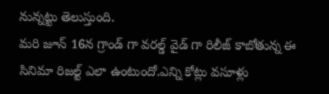నున్నట్టు తెలుస్తుంది.
మరి జూన్ 16న గ్రాండ్ గా వరల్డ్ వైడ్ గా రిలీజ్ కాబోతున్న ఈ సినిమా రిజల్ట్ ఎలా ఉంటుందో.ఎన్ని కోట్లు వసూళ్లు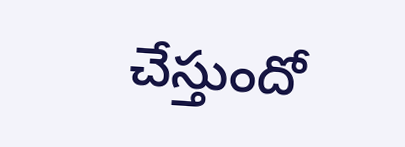చేస్తుందో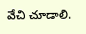వేచి చూడాలి.